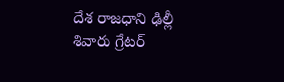దేశ రాజధాని ఢిల్లీ శివారు గ్రేటర్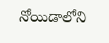నోయిడాలోని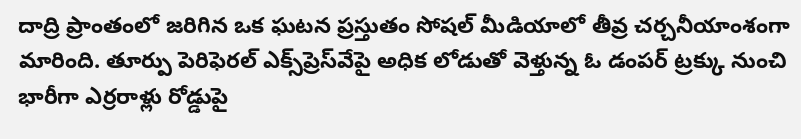దాద్రి ప్రాంతంలో జరిగిన ఒక ఘటన ప్రస్తుతం సోషల్ మీడియాలో తీవ్ర చర్చనీయాంశంగా మారింది. తూర్పు పెరిఫెరల్ ఎక్స్‌ప్రెస్‌వేపై అధిక లోడుతో వెళ్తున్న ఓ డంపర్ ట్రక్కు నుంచి భారీగా ఎర్రరాళ్లు రోడ్డుపై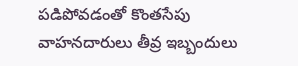పడిపోవడంతో కొంతసేపు వాహనదారులు తీవ్ర ఇబ్బందులు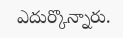ఎదుర్కొన్నారు.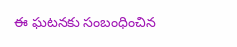ఈ ఘటనకు సంబంధించిన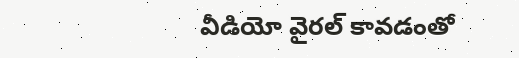వీడియో వైరల్ కావడంతో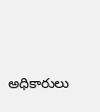అధికారులు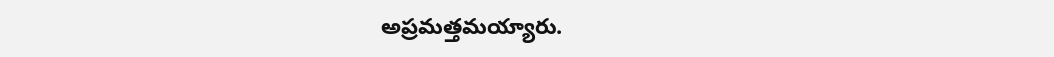అప్రమత్తమయ్యారు.